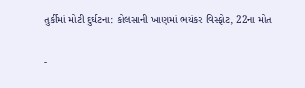તુર્કીમાં મોટી દુર્ઘટના: કોલસાની ખાણમાં ભયંકર વિસ્ફોટ, 22ના મોત


-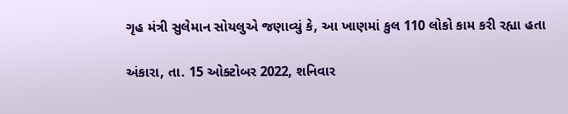ગૃહ મંત્રી સુલેમાન સોયલુએ જણાવ્યું કે, આ ખાણમાં કુલ 110 લોકો કામ કરી રહ્યા હતા

અંકારા, તા. 15 ઓક્ટોબર 2022, શનિવાર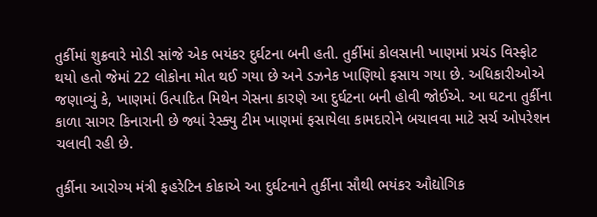તુર્કીમાં શુક્રવારે મોડી સાંજે એક ભયંકર દુર્ઘટના બની હતી. તુર્કીમાં કોલસાની ખાણમાં પ્રચંડ વિસ્ફોટ થયો હતો જેમાં 22 લોકોના મોત થઈ ગયા છે અને ડઝનેક ખાણિયો ફસાય ગયા છે. અધિકારીઓએ જણાવ્યું કે, ખાણમાં ઉત્પાદિત મિથેન ગેસના કારણે આ દુર્ઘટના બની હોવી જોઈએ. આ ઘટના તુર્કીના કાળા સાગર કિનારાની છે જ્યાં રેસ્ક્યુ ટીમ ખાણમાં ફસાયેલા કામદારોને બચાવવા માટે સર્ચ ઓપરેશન ચલાવી રહી છે.

તુર્કીના આરોગ્ય મંત્રી ફહરેટિન કોકાએ આ દુર્ઘટનાને તુર્કીના સૌથી ભયંકર ઔદ્યોગિક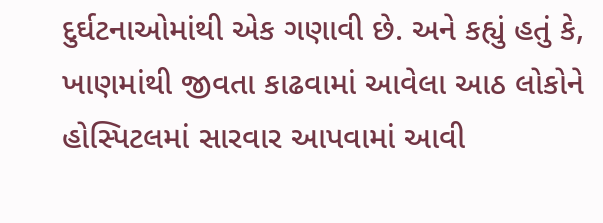દુર્ઘટનાઓમાંથી એક ગણાવી છે. અને કહ્યું હતું કે, ખાણમાંથી જીવતા કાઢવામાં આવેલા આઠ લોકોને હોસ્પિટલમાં સારવાર આપવામાં આવી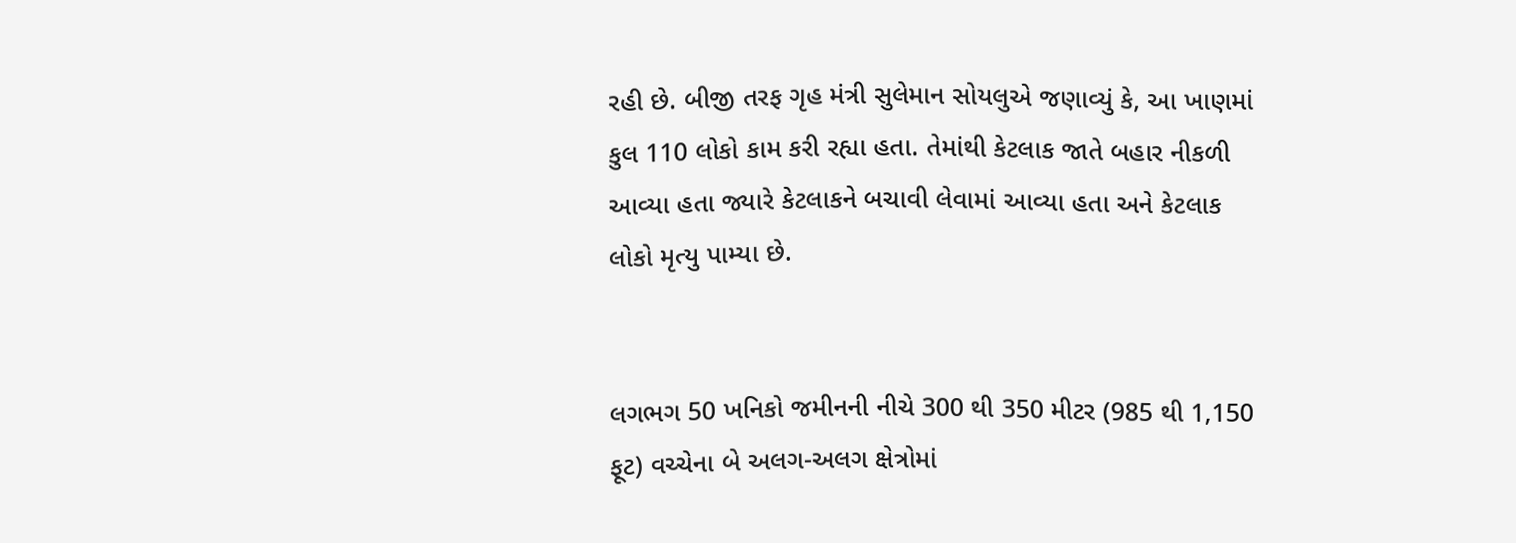રહી છે. બીજી તરફ ગૃહ મંત્રી સુલેમાન સોયલુએ જણાવ્યું કે, આ ખાણમાં કુલ 110 લોકો કામ કરી રહ્યા હતા. તેમાંથી કેટલાક જાતે બહાર નીકળી આવ્યા હતા જ્યારે કેટલાકને બચાવી લેવામાં આવ્યા હતા અને કેટલાક લોકો મૃત્યુ પામ્યા છે.


લગભગ 50 ખનિકો જમીનની નીચે 300 થી 350 મીટર (985 થી 1,150 ફૂટ) વચ્ચેના બે અલગ-અલગ ક્ષેત્રોમાં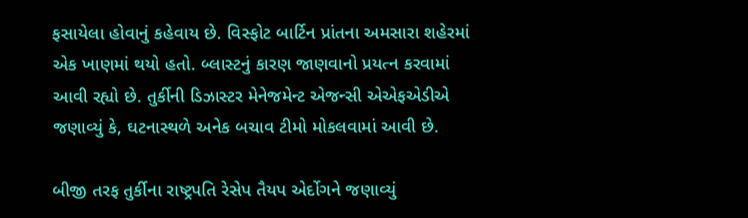ફસાયેલા હોવાનું કહેવાય છે. વિસ્ફોટ બાર્ટિન પ્રાંતના અમસારા શહેરમાં એક ખાણમાં થયો હતો. બ્લાસ્ટનું કારણ જાણવાનો પ્રયત્ન કરવામાં આવી રહ્યો છે. તુર્કીની ડિઝાસ્ટર મેનેજમેન્ટ એજન્સી એએફએડીએ જણાવ્યું કે, ઘટનાસ્થળે અનેક બચાવ ટીમો મોકલવામાં આવી છે.

બીજી તરફ તુર્કીના રાષ્ટ્રપતિ રેસેપ તૈયપ એર્દોગને જણાવ્યું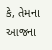કે, તેમના આજના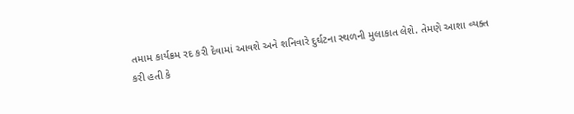તમામ કાર્યક્રમ રદ કરી દેવામાં આવશે અને શનિવારે દુર્ઘટના સ્થળની મુલાકાત લેશે. તેમણે આશા વ્યક્ત કરી હતી કે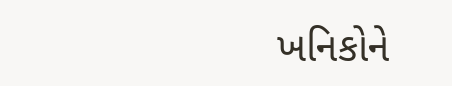ખનિકોને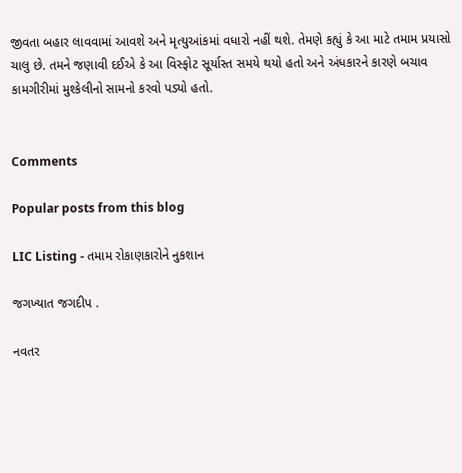જીવતા બહાર લાવવામાં આવશે અને મૃત્યુઆંકમાં વધારો નહીં થશે. તેમણે કહ્યું કે આ માટે તમામ પ્રયાસો ચાલુ છે. તમને જણાવી દઈએ કે આ વિસ્ફોટ સૂર્યાસ્ત સમયે થયો હતો અને અંધકારને કારણે બચાવ કામગીરીમાં મુશ્કેલીનો સામનો કરવો પડ્યો હતો.


Comments

Popular posts from this blog

LIC Listing - તમામ રોકાણકારોને નુકશાન

જગખ્યાત જગદીપ .

નવતર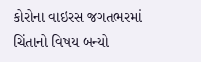કોરોના વાઇરસ જગતભરમાં ચિંતાનો વિષય બન્યો